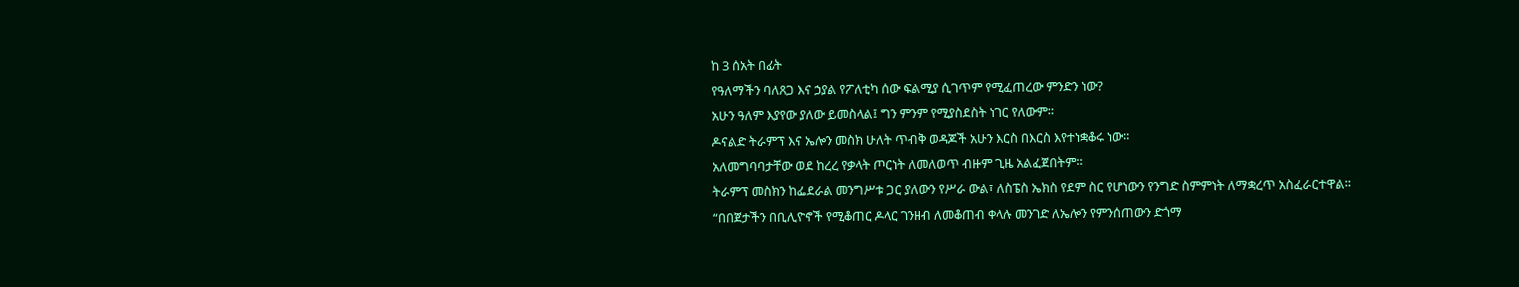ከ 3 ሰአት በፊት
የዓለማችን ባለጸጋ እና ኃያል የፖለቲካ ሰው ፍልሚያ ሲገጥም የሚፈጠረው ምንድን ነው?
አሁን ዓለም እያየው ያለው ይመስላል፤ ግን ምንም የሚያስደስት ነገር የለውም።
ዶናልድ ትራምፕ እና ኤሎን መስክ ሁለት ጥብቅ ወዳጆች አሁን እርስ በእርስ እየተነቋቆሩ ነው።
አለመግባባታቸው ወደ ከረረ የቃላት ጦርነት ለመለወጥ ብዙም ጊዜ አልፈጀበትም።
ትራምፕ መስክን ከፌደራል መንግሥቱ ጋር ያለውን የሥራ ውል፣ ለስፔስ ኤክስ የደም ስር የሆነውን የንግድ ስምምነት ለማቋረጥ አስፈራርተዋል።
“በበጀታችን በቢሊዮኖች የሚቆጠር ዶላር ገንዘብ ለመቆጠብ ቀላሉ መንገድ ለኤሎን የምንሰጠውን ድጎማ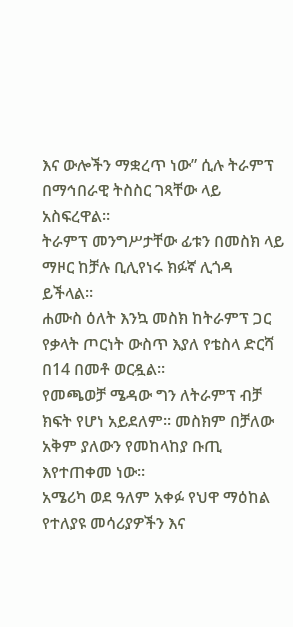እና ውሎችን ማቋረጥ ነው” ሲሉ ትራምፕ በማኅበራዊ ትስስር ገጻቸው ላይ አስፍረዋል።
ትራምፕ መንግሥታቸው ፊቱን በመስክ ላይ ማዞር ከቻሉ ቢሊየነሩ ክፉኛ ሊጎዳ ይችላል።
ሐሙስ ዕለት እንኳ መስክ ከትራምፕ ጋር የቃላት ጦርነት ውስጥ እያለ የቴስላ ድርሻ በ14 በመቶ ወርዷል።
የመጫወቻ ሜዳው ግን ለትራምፕ ብቻ ክፍት የሆነ አይደለም። መስክም በቻለው አቅም ያለውን የመከላከያ ቡጢ እየተጠቀመ ነው።
አሜሪካ ወደ ዓለም አቀፉ የህዋ ማዕከል የተለያዩ መሳሪያዎችን እና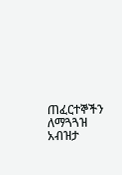ጠፈርተኞችን ለማጓጓዝ አብዝታ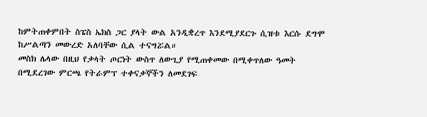ከምትጠቀምበት ስፔስ ኤክስ ጋር ያላት ውል አንዲቋረጥ እንደሚያደርጉ ሲዝቱ እርሱ ደግሞ ከሥልጣን መውረድ አለባቸው ሲል ተናግሯል።
መስክ ሌላው በዚህ የቃላት ጦርነት ውስጥ ለውጊያ የሚጠቀመው በሚቀጥለው ዓመት በሚደረገው ምርጫ የትራምፕ ተቀናቃኞችን ለመደገፍ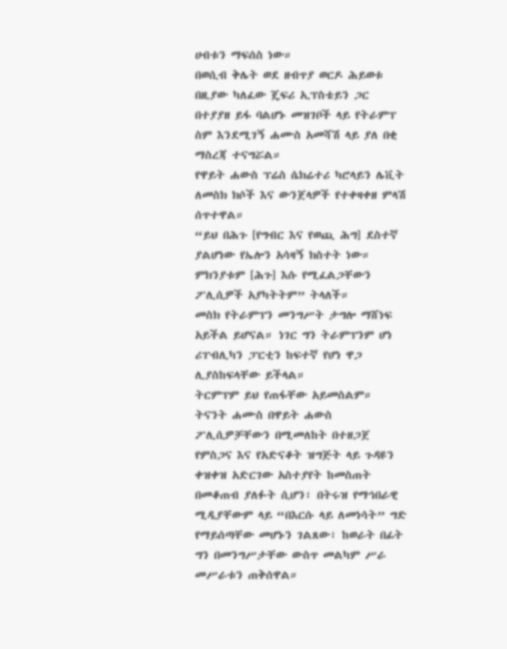ሀብቱን ማፍሰስ ነው።
በወሲብ ቅሌት ወደ ዘብጥያ ወርዶ ሕይወቱ በዚያው ካለፈው ጄፍሪ ኢፕስቴይን ጋር በተያያዘ ይፋ ባልሆኑ መዝገቦች ላይ የትራምፕ ስም እንደሚገኝ ሐሙስ አመሻሽ ላይ ያለ በቂ ማስረጃ ተናግሯል።
የዋይት ሐውስ ፕሬስ ሴክሬተሪ ካሮላይን ሌቪት ለመስክ ክሶች እና ውንጀላዎች የተቀዛቀዘ ምላሽ ሰጥተዋል።
“ይህ በሕጉ [የግብር እና የወጪ ሕግ] ደስተኛ ያልሆነው የኤሎን አሳዛኝ ክስተት ነው። ምክንያቱም [ሕጉ] እሱ የሚፈልጋቸውን ፖሊሲዎች አያካትትም” ትላለች።
መስክ የትራምፕን መንግሥት ታግሎ ማሸነፍ አይችል ይሆናል። ነገር ግን ትራምፕንም ሆነ ሪፐብሊካን ፓርቲን ከፍተኛ የሆነ ዋጋ ሊያስከፍላቸው ይችላል።
ትርምፕም ይህ የጠፋቸው አይመስልም።
ትናንት ሐሙስ በዋይት ሐውስ ፖሊሲዎቻቸውን በሚመለከት በተዘጋጀ የምስጋና እና የአድናቆት ዝግጅት ላይ ጉዳዩን ቀዝቀዝ አድርገው አስተያየት ከመስጠት በመቆጠብ ያለፉት ሲሆን፣ በትሩዝ የማኅበራዊ ሚዲያቸውም ላይ “በእርሱ ላይ ለመነሳት” ግድ የማይሰጣቸው መሆኑን ገልጸው፣ ከወራት በፊት ግን በመንግሥታቸው ውስጥ መልካም ሥራ መሥራቱን ጠቅሰዋል።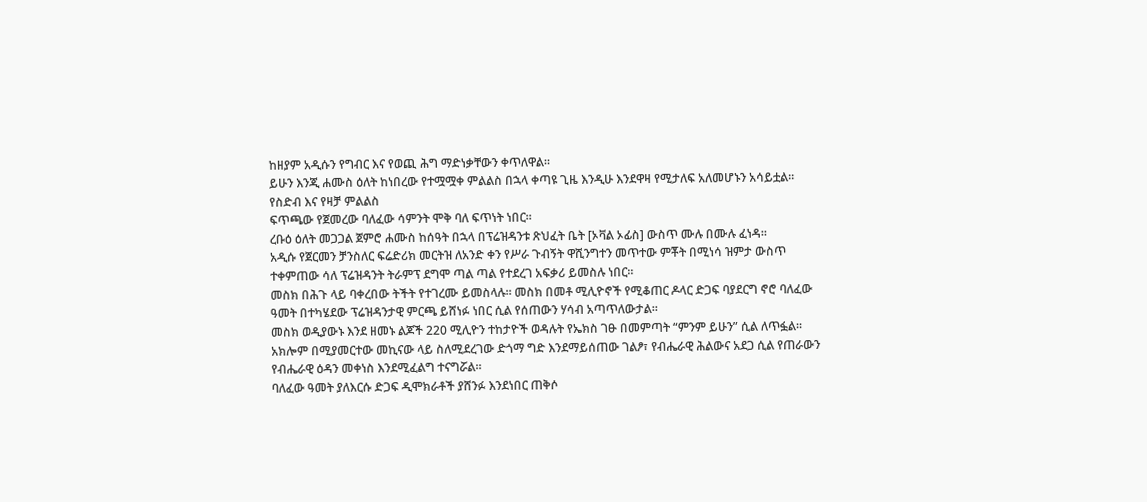ከዘያም አዲሱን የግብር እና የወጪ ሕግ ማድነቃቸውን ቀጥለዋል።
ይሁን እንጂ ሐሙስ ዕለት ከነበረው የተሟሟቀ ምልልስ በኋላ ቀጣዩ ጊዜ እንዲሁ እንደዋዛ የሚታለፍ አለመሆኑን አሳይቷል።
የስድብ እና የዛቻ ምልልስ
ፍጥጫው የጀመረው ባለፈው ሳምንት ሞቅ ባለ ፍጥነት ነበር።
ረቡዕ ዕለት መጋጋል ጀምሮ ሐሙስ ከሰዓት በኋላ በፕሬዝዳንቱ ጽህፈት ቤት [ኦቫል ኦፊስ] ውስጥ ሙሉ በሙሉ ፈነዳ።
አዲሱ የጀርመን ቻንስለር ፍሬድሪክ መርትዝ ለአንድ ቀን የሥራ ጉብኝት ዋሺንግተን መጥተው ምቾት በሚነሳ ዝምታ ውስጥ ተቀምጠው ሳለ ፕሬዝዳንት ትራምፕ ደግሞ ጣል ጣል የተደረገ አፍቃሪ ይመስሉ ነበር።
መስክ በሕጉ ላይ ባቀረበው ትችት የተገረሙ ይመስላሉ። መስክ በመቶ ሚሊዮኖች የሚቆጠር ዶላር ድጋፍ ባያደርግ ኖሮ ባለፈው ዓመት በተካሄደው ፕሬዝዳንታዊ ምርጫ ይሸነፉ ነበር ሲል የሰጠውን ሃሳብ አጣጥለውታል።
መስክ ወዲያውኑ እንደ ዘመኑ ልጆች 220 ሚሊዮን ተከታዮች ወዳሉት የኤክስ ገፁ በመምጣት “ምንም ይሁን” ሲል ለጥፏል።
አክሎም በሚያመርተው መኪናው ላይ ስለሚደረገው ድጎማ ግድ እንደማይሰጠው ገልፆ፣ የብሔራዊ ሕልውና አደጋ ሲል የጠራውን የብሔራዊ ዕዳን መቀነስ እንደሚፈልግ ተናግሯል።
ባለፈው ዓመት ያለእርሱ ድጋፍ ዲሞክራቶች ያሸንፉ እንደነበር ጠቅሶ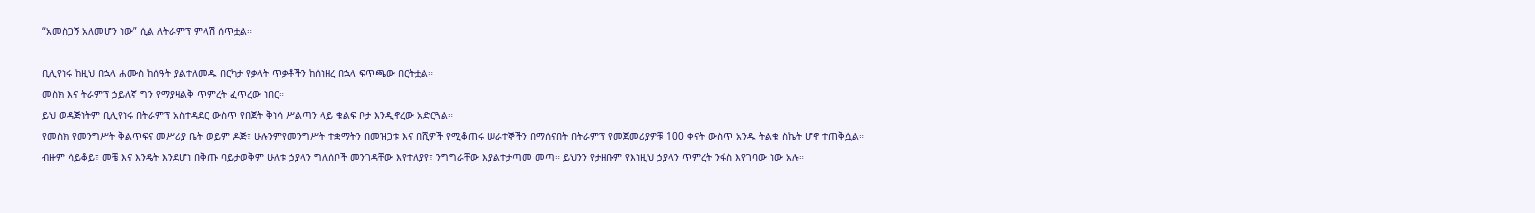“አመስጋኝ አለመሆን ነው” ሲል ለትራምፕ ምላሽ ሰጥቷል።

ቢሊየነሩ ከዚህ በኋላ ሐሙስ ከሰዓት ያልተለመዱ በርካታ የቃላት ጥቃቶችን ከሰነዘረ በኋላ ፍጥጫው በርትቷል።
መስክ እና ትራምፕ ኃይለኛ ግን የማያዛልቅ ጥምረት ፈጥረው ነበር።
ይህ ወዳጅነትም ቢሊየነሩ በትራምፕ አስተዳደር ውስጥ የበጀት ቅነሳ ሥልጣን ላይ ቁልፍ ቦታ እንዲኖረው አድርጓል።
የመስክ የመንግሥት ቅልጥፍና መሥሪያ ቤት ወይም ዶጅ፣ ሁሉንምየመንግሥት ተቋማትን በመዝጋቱ እና በሺዎች የሚቆጠሩ ሠራተኞችን በማሰናበት በትራምፕ የመጀመሪያዎቹ 100 ቀናት ውስጥ አንዱ ትልቁ ስኬት ሆኖ ተጠቅሷል።
ብዙም ሳይቆይ፣ መቼ እና እንዴት እንደሆነ በቅጡ ባይታወቅም ሁለቱ ኃያላን ግለሰቦች መንገዳቸው እየተለያየ፣ ንግግራቸው እያልተታጣመ መጣ። ይህንን የታዘቡም የእነዚህ ኃያላን ጥምረት ንፋስ እየገባው ነው አሉ።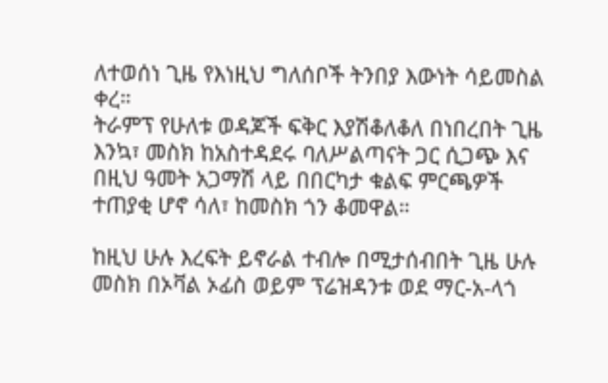ለተወሰነ ጊዜ የእነዚህ ግለሰቦች ትንበያ እውነት ሳይመስል ቀረ።
ትራምፕ የሁለቱ ወዳጆች ፍቅር እያሽቆለቆለ በነበረበት ጊዜ እንኳ፣ መስክ ከአስተዳደሩ ባለሥልጣናት ጋር ሲጋጭ እና በዚህ ዓመት አጋማሽ ላይ በበርካታ ቁልፍ ምርጫዎች ተጠያቂ ሆኖ ሳለ፣ ከመስክ ጎን ቆመዋል።

ከዚህ ሁሉ እረፍት ይኖራል ተብሎ በሚታሰብበት ጊዜ ሁሉ መስክ በኦቫል ኦፊስ ወይም ፕሬዝዳንቱ ወደ ማር-አ-ላጎ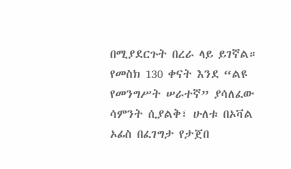በሚያደርጉት በረራ ላይ ይገኛል።
የመስክ 130 ቀናት እንደ “ልዩ የመንግሥት ሠራተኛ” ያሳለፈው ሳምንት ሲያልቅ፣ ሁለቱ በኦቫል ኦፊስ በፈገግታ የታጀበ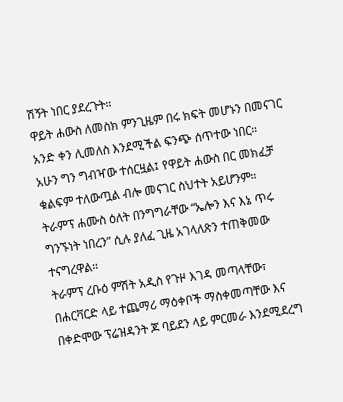ሽኝት ነበር ያደረጉት።
ዋይት ሐውስ ለመስክ ምንጊዜም በሩ ክፍት መሆኑን በመናገር አንድ ቀን ሊመለስ እንደሚችል ፍንጭ ሰጥተው ነበር።
አሁን ግን ግብዣው ተሰርዟል፤ የዋይት ሐውስ በር መክፈቻ ቁልፍም ተለውጧል ብሎ መናገር ስህተት አይሆንም።
ትራምፕ ሐሙስ ዕለት በንግግራቸው “ኤሎን እና እኔ ጥሩ ግንኙነት ነበረን” ሲሉ ያለፈ ጊዜ አገላለጽን ተጠቅመው ተናግረዋል።
ትራምፕ ረቡዕ ምሽት አዲስ የጉዞ እገዳ መጣላቸው፣ በሐርቫርድ ላይ ተጨማሪ ማዕቀቦች ማስቀመጣቸው እና በቀድሞው ፕሬዝዳንት ጆ ባይደን ላይ ምርመራ እንደሚደረግ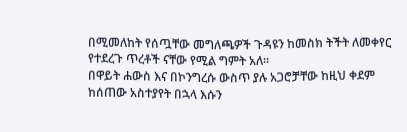በሚመለከት የሰጧቸው መግለጫዎች ጉዳዩን ከመስክ ትችት ለመቀየር የተደረጉ ጥረቶች ናቸው የሚል ግምት አለ።
በዋይት ሐውስ እና በኮንግረሱ ውስጥ ያሉ አጋሮቻቸው ከዚህ ቀደም ከሰጠው አስተያየት በኋላ እሱን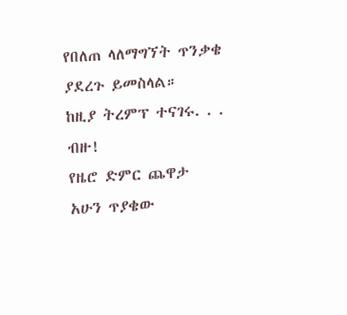የበለጠ ላለማግኘት ጥንቃቄ ያደረጉ ይመስላል።
ከዚያ ትረምፕ ተናገሩ. . . ብዙ!
የዜሮ ድምር ጨዋታ
አሁን ጥያቄው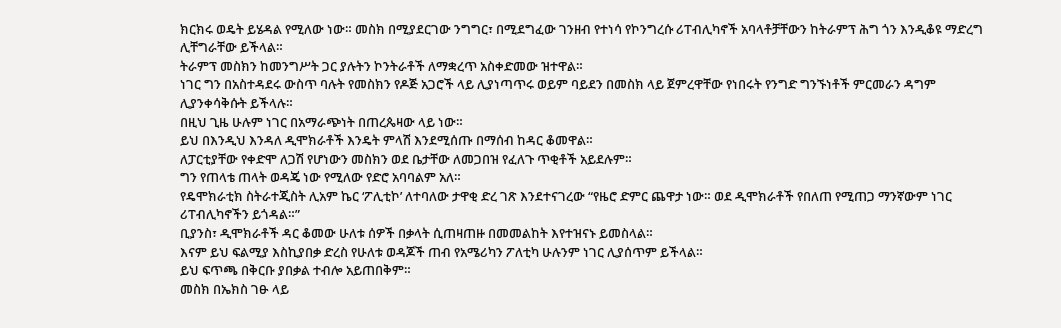ክርክሩ ወዴት ይሄዳል የሚለው ነው። መስክ በሚያደርገው ንግግር፣ በሚደግፈው ገንዘብ የተነሳ የኮንግረሱ ሪፐብሊካኖች አባላቶቻቸውን ከትራምፕ ሕግ ጎን እንዲቆዩ ማድረግ ሊቸግራቸው ይችላል።
ትራምፕ መስክን ከመንግሥት ጋር ያሉትን ኮንትራቶች ለማቋረጥ አስቀድመው ዝተዋል።
ነገር ግን በአስተዳደሩ ውስጥ ባሉት የመስክን የዶጅ አጋሮች ላይ ሊያነጣጥሩ ወይም ባይደን በመስክ ላይ ጀምረዋቸው የነበሩት የንግድ ግንኙነቶች ምርመራን ዳግም ሊያንቀሳቅሱት ይችላሉ።
በዚህ ጊዜ ሁሉም ነገር በአማራጭነት በጠረጴዛው ላይ ነው።
ይህ በእንዲህ እንዳለ ዲሞክራቶች እንዴት ምላሽ እንደሚሰጡ በማሰብ ከዳር ቆመዋል።
ለፓርቲያቸው የቀድሞ ለጋሽ የሆነውን መስክን ወደ ቤታቸው ለመጋበዝ የፈለጉ ጥቂቶች አይደሉም።
ግን የጠላቴ ጠላት ወዳጄ ነው የሚለው የድሮ አባባልም አለ።
የዴሞክራቲክ ስትራተጂስት ሊአም ኬር ‘ፖሊቲኮ’ ለተባለው ታዋቂ ድረ ገጽ እንደተናገረው “የዜሮ ድምር ጨዋታ ነው። ወደ ዲሞክራቶች የበለጠ የሚጠጋ ማንኛውም ነገር ሪፐብሊካኖችን ይጎዳል።”
ቢያንስ፣ ዲሞክራቶች ዳር ቆመው ሁለቱ ሰዎች በቃላት ሲጠዛጠዙ በመመልከት እየተዝናኑ ይመስላል።
እናም ይህ ፍልሚያ እስኪያበቃ ድረስ የሁለቱ ወዳጆች ጠብ የአሜሪካን ፖለቲካ ሁሉንም ነገር ሊያሰጥም ይችላል።
ይህ ፍጥጫ በቅርቡ ያበቃል ተብሎ አይጠበቅም።
መስክ በኤክስ ገፁ ላይ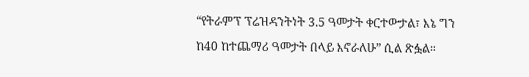“የትራምፕ ፕሬዝዳንትነት 3.5 ዓመታት ቀርተውታል፣ እኔ ግን ከ40 ከተጨማሪ ዓመታት በላይ እኖራለሁ” ሲል ጽፏል።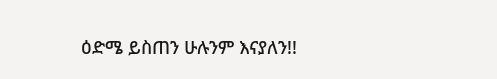ዕድሜ ይስጠን ሁሉንም እናያለን!!